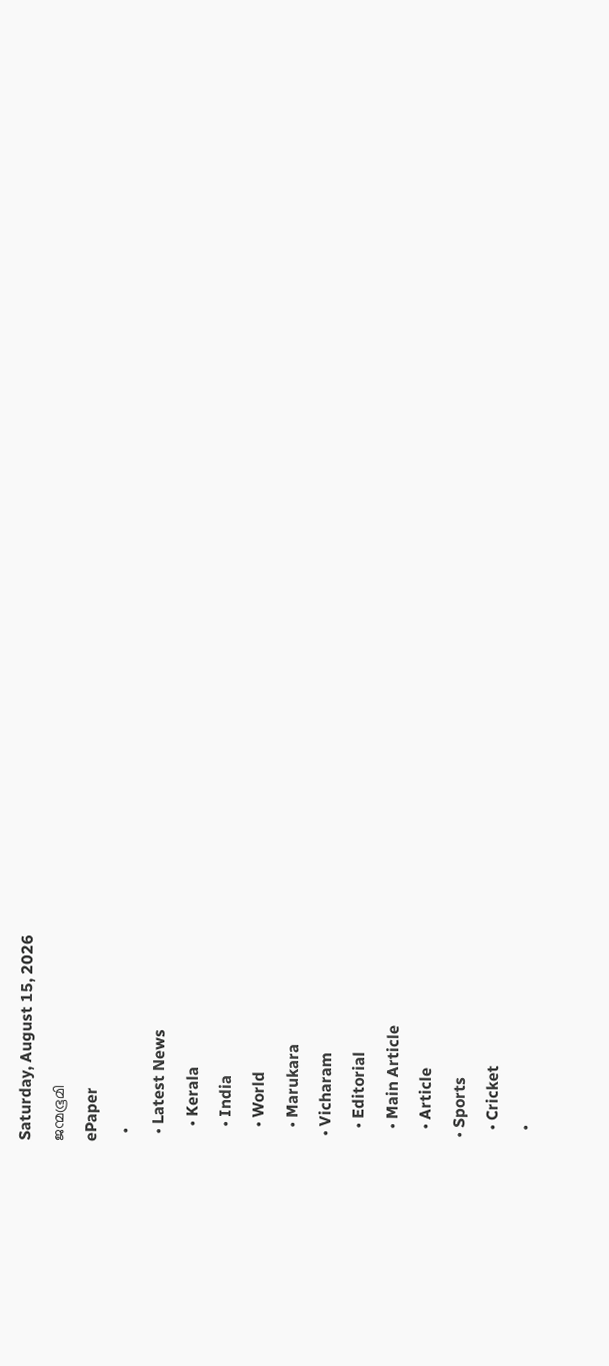Saturday, August 15, 2026
ജന്മഭൂമി
ePaper
  •
  • Latest News
    • Kerala
    • India
    • World
    • Marukara
  • Vicharam
    • Editorial
    • Main Article
    • Article
  • Sports
    • Cricket
    •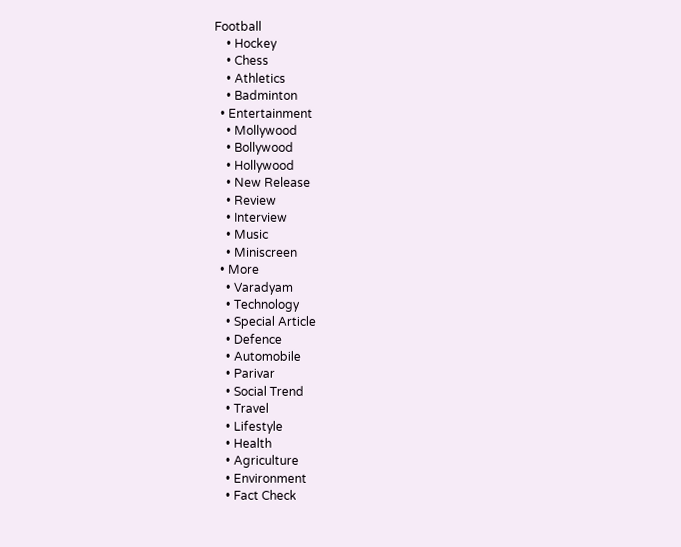Football
    • Hockey
    • Chess
    • Athletics
    • Badminton
  • Entertainment
    • Mollywood
    • Bollywood
    • Hollywood
    • New Release
    • Review
    • Interview
    • Music
    • Miniscreen
  • More
    • Varadyam
    • Technology
    • Special Article
    • Defence
    • Automobile
    • Parivar
    • Social Trend
    • Travel
    • Lifestyle
    • Health
    • Agriculture
    • Environment
    • Fact Check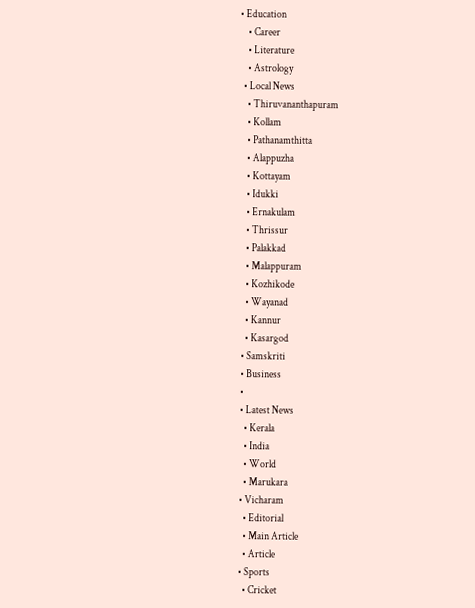• Education
    • Career
    • Literature
    • Astrology
  • Local News
    • Thiruvananthapuram
    • Kollam
    • Pathanamthitta
    • Alappuzha
    • Kottayam
    • Idukki
    • Ernakulam
    • Thrissur
    • Palakkad
    • Malappuram
    • Kozhikode
    • Wayanad
    • Kannur
    • Kasargod
  • Samskriti
  • Business
  •
  • Latest News
    • Kerala
    • India
    • World
    • Marukara
  • Vicharam
    • Editorial
    • Main Article
    • Article
  • Sports
    • Cricket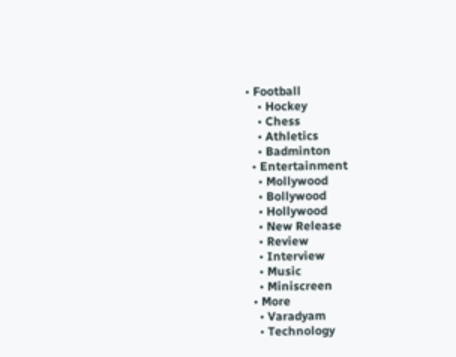• Football
    • Hockey
    • Chess
    • Athletics
    • Badminton
  • Entertainment
    • Mollywood
    • Bollywood
    • Hollywood
    • New Release
    • Review
    • Interview
    • Music
    • Miniscreen
  • More
    • Varadyam
    • Technology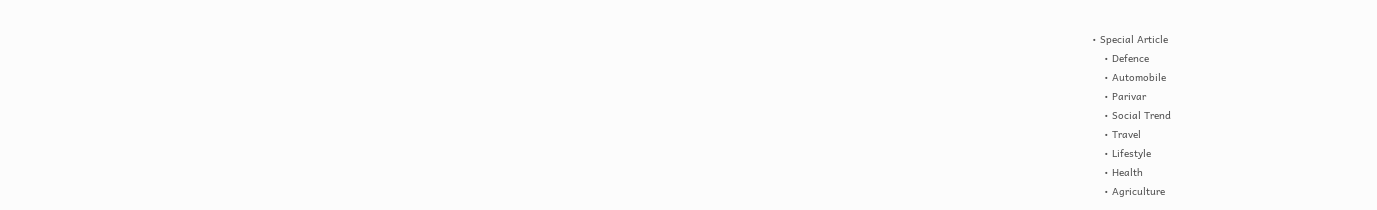• Special Article
    • Defence
    • Automobile
    • Parivar
    • Social Trend
    • Travel
    • Lifestyle
    • Health
    • Agriculture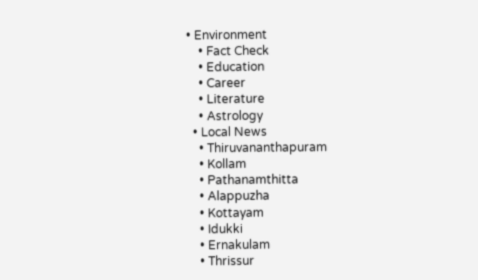• Environment
    • Fact Check
    • Education
    • Career
    • Literature
    • Astrology
  • Local News
    • Thiruvananthapuram
    • Kollam
    • Pathanamthitta
    • Alappuzha
    • Kottayam
    • Idukki
    • Ernakulam
    • Thrissur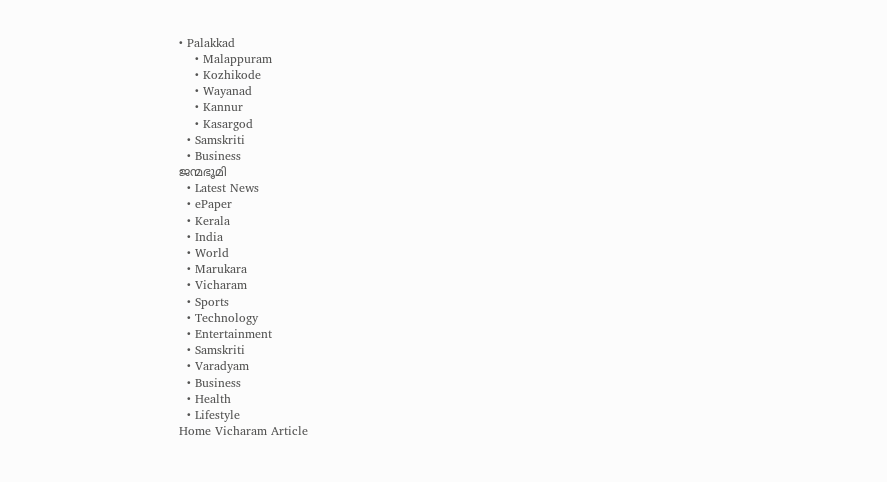• Palakkad
    • Malappuram
    • Kozhikode
    • Wayanad
    • Kannur
    • Kasargod
  • Samskriti
  • Business
ജന്മഭൂമി
  • Latest News
  • ePaper
  • Kerala
  • India
  • World
  • Marukara
  • Vicharam
  • Sports
  • Technology
  • Entertainment
  • Samskriti
  • Varadyam
  • Business
  • Health
  • Lifestyle
Home Vicharam Article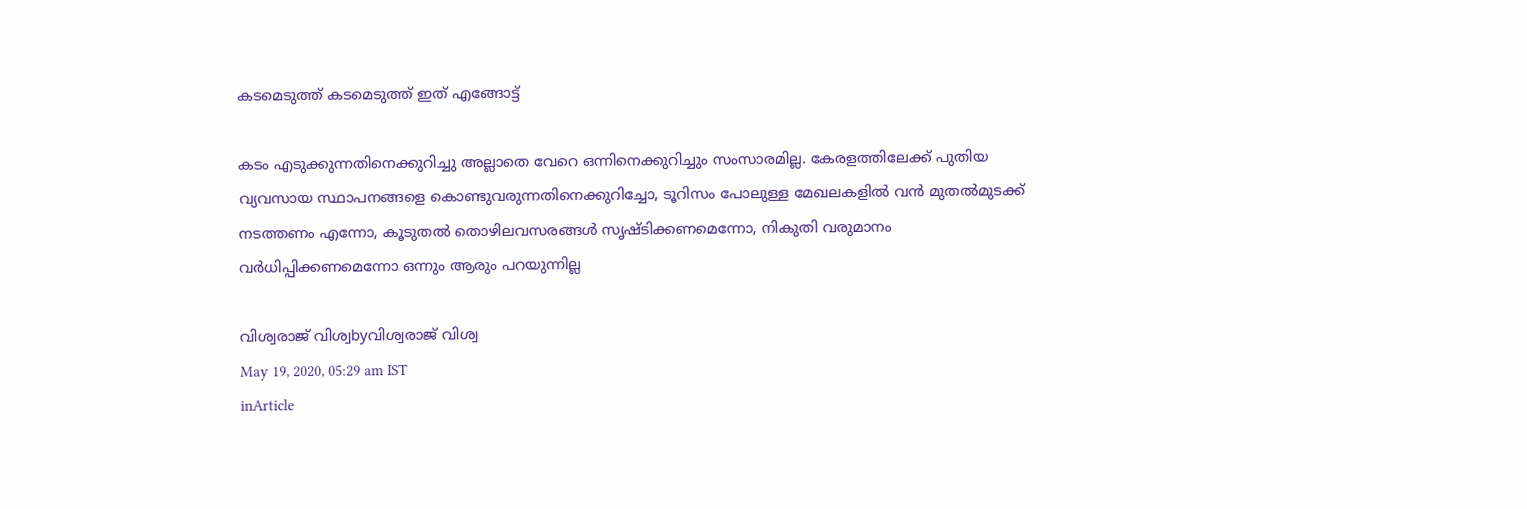കടമെടുത്ത് കടമെടുത്ത് ഇത് എങ്ങോട്ട്

കടം എടുക്കുന്നതിനെക്കുറിച്ചു അല്ലാതെ വേറെ ഒന്നിനെക്കുറിച്ചും സംസാരമില്ല. കേരളത്തിലേക്ക് പുതിയ വ്യവസായ സ്ഥാപനങ്ങളെ കൊണ്ടുവരുന്നതിനെക്കുറിച്ചോ, ടൂറിസം പോലുള്ള മേഖലകളില്‍ വന്‍ മുതല്‍മുടക്ക് നടത്തണം എന്നോ, കൂടുതല്‍ തൊഴിലവസരങ്ങള്‍ സൃഷ്ടിക്കണമെന്നോ, നികുതി വരുമാനം വര്‍ധിപ്പിക്കണമെന്നോ ഒന്നും ആരും പറയുന്നില്ല

വിശ്വരാജ് വിശ്വbyവിശ്വരാജ് വിശ്വ
May 19, 2020, 05:29 am IST
inArticle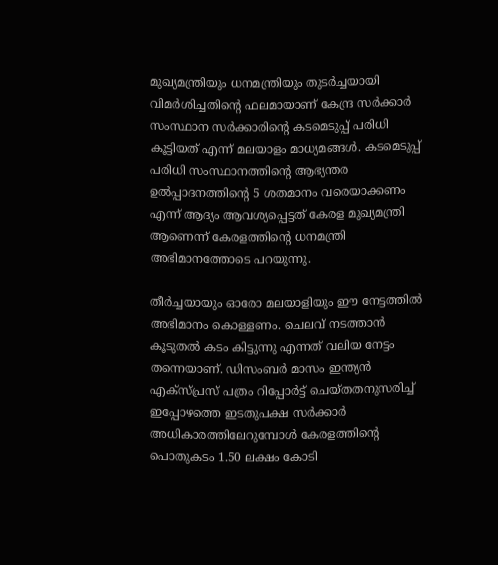മുഖ്യമന്ത്രിയും ധനമന്ത്രിയും തുടര്‍ച്ചയായി വിമര്‍ശിച്ചതിന്റെ ഫലമായാണ് കേന്ദ്ര സര്‍ക്കാര്‍ സംസ്ഥാന സര്‍ക്കാരിന്റെ കടമെടുപ്പ് പരിധി കൂട്ടിയത് എന്ന് മലയാളം മാധ്യമങ്ങള്‍. കടമെടുപ്പ് പരിധി സംസ്ഥാനത്തിന്റെ ആഭ്യന്തര ഉല്‍പ്പാദനത്തിന്റെ 5 ശതമാനം വരെയാക്കണം എന്ന് ആദ്യം ആവശ്യപ്പെട്ടത് കേരള മുഖ്യമന്ത്രി ആണെന്ന് കേരളത്തിന്റെ ധനമന്ത്രി അഭിമാനത്തോടെ പറയുന്നു.

തീര്‍ച്ചയായും ഓരോ മലയാളിയും ഈ നേട്ടത്തില്‍ അഭിമാനം കൊള്ളണം. ചെലവ് നടത്താന്‍  കൂടുതല്‍ കടം കിട്ടുന്നു എന്നത് വലിയ നേട്ടം തന്നെയാണ്. ഡിസംബര്‍ മാസം ഇന്ത്യന്‍ എക്‌സ്പ്രസ് പത്രം റിപ്പോര്‍ട്ട് ചെയ്തതനുസരിച്ച് ഇപ്പോഴത്തെ ഇടതുപക്ഷ സര്‍ക്കാര്‍ അധികാരത്തിലേറുമ്പോള്‍ കേരളത്തിന്റെ പൊതുകടം 1.50 ലക്ഷം കോടി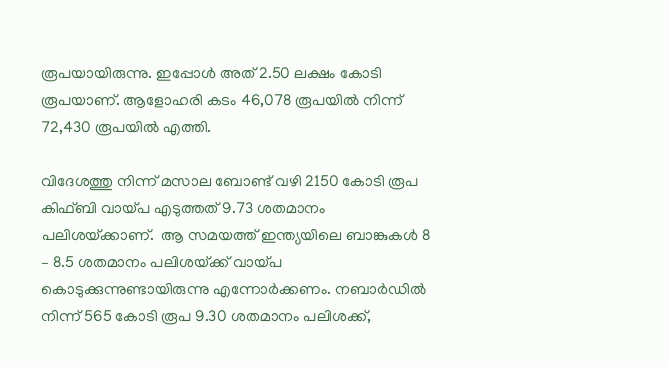രൂപയായിരുന്നു. ഇപ്പോള്‍ അത് 2.50 ലക്ഷം കോടി രൂപയാണ്. ആളോഹരി കടം 46,078 രൂപയില്‍ നിന്ന് 72,430 രൂപയില്‍ എത്തി.

വിദേശത്തു നിന്ന് മസാല ബോണ്ട് വഴി 2150 കോടി രൂപ കിഫ്ബി വായ്‌പ എടുത്തത് 9.73 ശതമാനം പലിശയ്‌ക്കാണ്.  ആ സമയത്ത് ഇന്ത്യയിലെ ബാങ്കുകള്‍ 8 – 8.5 ശതമാനം പലിശയ്‌ക്ക് വായ്‌പ കൊടുക്കുന്നുണ്ടായിരുന്നു എന്നോര്‍ക്കണം. നബാര്‍ഡില്‍ നിന്ന് 565 കോടി രൂപ 9.30 ശതമാനം പലിശക്ക്,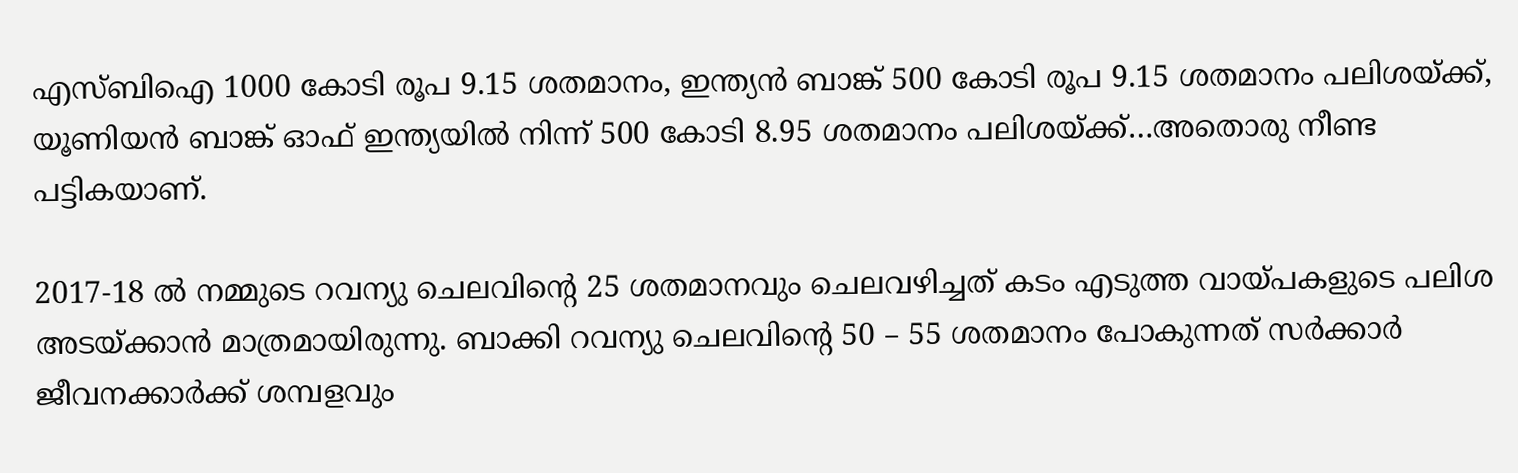എസ്ബിഐ 1000 കോടി രൂപ 9.15 ശതമാനം, ഇന്ത്യന്‍ ബാങ്ക് 500 കോടി രൂപ 9.15 ശതമാനം പലിശയ്‌ക്ക്, യൂണിയന്‍ ബാങ്ക് ഓഫ് ഇന്ത്യയില്‍ നിന്ന് 500 കോടി 8.95 ശതമാനം പലിശയ്‌ക്ക്…അതൊരു നീണ്ട പട്ടികയാണ്.

2017-18 ല്‍ നമ്മുടെ റവന്യു ചെലവിന്റെ 25 ശതമാനവും ചെലവഴിച്ചത് കടം എടുത്ത വായ്‌പകളുടെ പലിശ അടയ്‌ക്കാന്‍ മാത്രമായിരുന്നു. ബാക്കി റവന്യു ചെലവിന്റെ 50 – 55 ശതമാനം പോകുന്നത് സര്‍ക്കാര്‍ ജീവനക്കാര്‍ക്ക് ശമ്പളവും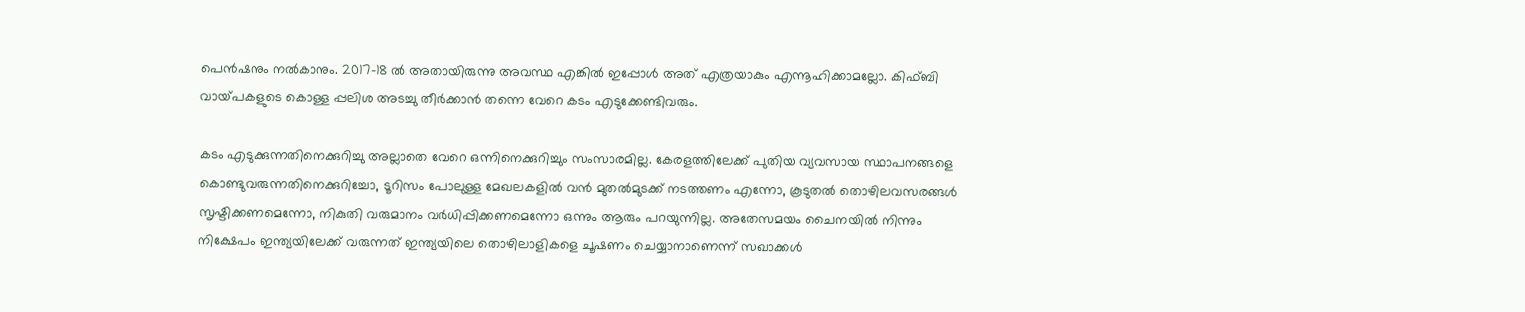പെന്‍ഷനും നല്‍കാനും. 2017-18 ല്‍ അതായിരുന്നു അവസ്ഥ എങ്കില്‍ ഇപ്പോള്‍ അത് എത്രയാകും എന്നൂഹിക്കാമല്ലോ. കിഫ്ബി വായ്‌പകളുടെ കൊള്ള പ്പലിശ അടച്ചു തീര്‍ക്കാന്‍ തന്നെ വേറെ കടം എടുക്കേണ്ടിവരും.

കടം എടുക്കുന്നതിനെക്കുറിച്ചു അല്ലാതെ വേറെ ഒന്നിനെക്കുറിച്ചും സംസാരമില്ല. കേരളത്തിലേക്ക് പുതിയ വ്യവസായ സ്ഥാപനങ്ങളെ കൊണ്ടുവരുന്നതിനെക്കുറിച്ചോ, ടൂറിസം പോലുള്ള മേഖലകളില്‍ വന്‍ മുതല്‍മുടക്ക് നടത്തണം എന്നോ, കൂടുതല്‍ തൊഴിലവസരങ്ങള്‍ സൃഷ്ടിക്കണമെന്നോ, നികുതി വരുമാനം വര്‍ധിപ്പിക്കണമെന്നോ ഒന്നും ആരും പറയുന്നില്ല. അതേസമയം ചൈനയില്‍ നിന്നും നിക്ഷേപം ഇന്ത്യയിലേക്ക് വരുന്നത് ഇന്ത്യയിലെ തൊഴിലാളികളെ ചൂഷണം ചെയ്യാനാണെന്ന് സഖാക്കള്‍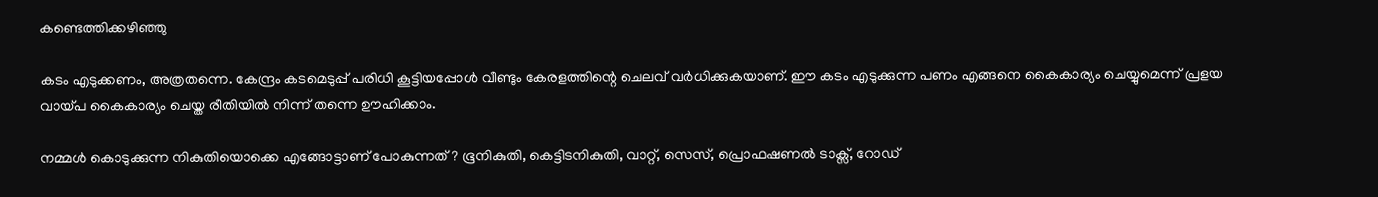കണ്ടെത്തിക്കഴിഞ്ഞു

കടം എടുക്കണം, അത്രതന്നെ. കേന്ദ്രം കടമെടുപ്പ് പരിധി കൂട്ടിയപ്പോള്‍ വീണ്ടും കേരളത്തിന്റെ ചെലവ് വര്‍ധിക്കുകയാണ്. ഈ കടം എടുക്കുന്ന പണം എങ്ങനെ കൈകാര്യം ചെയ്യുമെന്ന് പ്രളയ വായ്‌പ കൈകാര്യം ചെയ്ത രീതിയില്‍ നിന്ന് തന്നെ ഊഹിക്കാം.

നമ്മള്‍ കൊടുക്കുന്ന നികുതിയൊക്കെ എങ്ങോട്ടാണ് പോകുന്നത്? ഭൂനികുതി, കെട്ടിടനികുതി, വാറ്റ്, സെസ്, പ്രൊഫഷണല്‍ ടാക്സ്, റോഡ്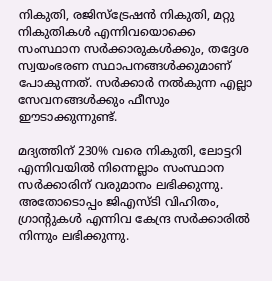നികുതി, രജിസ്‌ട്രേഷന്‍ നികുതി, മറ്റു നികുതികള്‍ എന്നിവയൊക്കെ സംസ്ഥാന സര്‍ക്കാരുകള്‍ക്കും, തദ്ദേശ സ്വയംഭരണ സ്ഥാപനങ്ങള്‍ക്കുമാണ് പോകുന്നത്. സര്‍ക്കാര്‍ നല്‍കുന്ന എല്ലാ സേവനങ്ങള്‍ക്കും ഫീസും ഈടാക്കുന്നുണ്ട്.

മദ്യത്തിന് 230% വരെ നികുതി, ലോട്ടറി എന്നിവയില്‍ നിന്നെല്ലാം സംസ്ഥാന സര്‍ക്കാരിന് വരുമാനം ലഭിക്കുന്നു. അതോടൊപ്പം ജിഎസ്ടി വിഹിതം, ഗ്രാന്റുകള്‍ എന്നിവ കേന്ദ്ര സര്‍ക്കാരില്‍ നിന്നും ലഭിക്കുന്നു.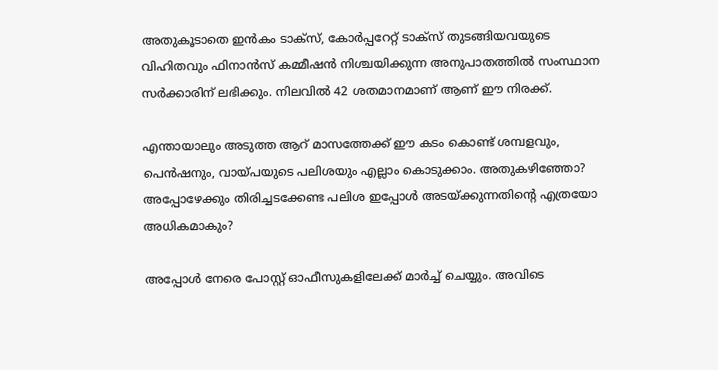അതുകൂടാതെ ഇന്‍കം ടാക്സ്, കോര്‍പ്പറേറ്റ് ടാക്സ് തുടങ്ങിയവയുടെ  വിഹിതവും ഫിനാന്‍സ് കമ്മീഷന്‍ നിശ്ചയിക്കുന്ന അനുപാതത്തില്‍ സംസ്ഥാന സര്‍ക്കാരിന് ലഭിക്കും. നിലവില്‍ 42 ശതമാനമാണ് ആണ് ഈ നിരക്ക്.

എന്തായാലും അടുത്ത ആറ് മാസത്തേക്ക് ഈ കടം കൊണ്ട് ശമ്പളവും, പെന്‍ഷനും, വായ്‌പയുടെ പലിശയും എല്ലാം കൊടുക്കാം. അതുകഴിഞ്ഞോ? അപ്പോഴേക്കും തിരിച്ചടക്കേണ്ട പലിശ ഇപ്പോള്‍ അടയ്‌ക്കുന്നതിന്റെ എത്രയോ അധികമാകും?

അപ്പോള്‍ നേരെ പോസ്റ്റ് ഓഫീസുകളിലേക്ക് മാര്‍ച്ച് ചെയ്യും. അവിടെ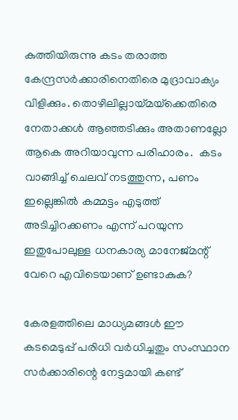കുത്തിയിരുന്നു കടം തരാത്ത കേന്ദ്രസര്‍ക്കാരിനെതിരെ മുദ്രാവാക്യം വിളിക്കും. തൊഴിലില്ലായ്‌മയ്‌ക്കെതിരെ നേതാക്കള്‍ ആഞ്ഞടിക്കും അതാണല്ലോ ആകെ അറിയാവുന്ന പരിഹാരം.  കടം വാങ്ങിച്ച് ചെലവ് നടത്തുന്ന, പണം ഇല്ലെങ്കില്‍ കമ്മട്ടം എടുത്ത് അടിച്ചിറക്കണം എന്ന് പറയുന്ന ഇതുപോലുള്ള ധനകാര്യ മാനേജ്മന്റ് വേറെ എവിടെയാണ് ഉണ്ടാകുക?

കേരളത്തിലെ മാധ്യമങ്ങള്‍ ഈ കടമെടുപ്പ് പരിധി വര്‍ധിച്ചതും സംസ്ഥാന സര്‍ക്കാരിന്റെ നേട്ടമായി കണ്ട്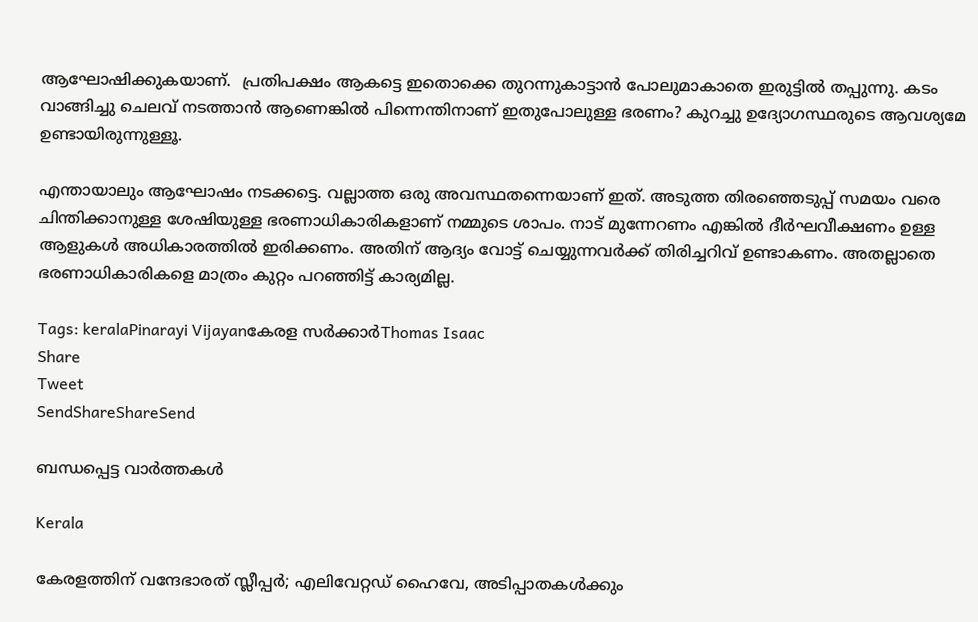ആഘോഷിക്കുകയാണ്.  പ്രതിപക്ഷം ആകട്ടെ ഇതൊക്കെ തുറന്നുകാട്ടാന്‍ പോലുമാകാതെ ഇരുട്ടില്‍ തപ്പുന്നു. കടം വാങ്ങിച്ചു ചെലവ് നടത്താന്‍ ആണെങ്കില്‍ പിന്നെന്തിനാണ് ഇതുപോലുള്ള ഭരണം? കുറച്ചു ഉദ്യോഗസ്ഥരുടെ ആവശ്യമേ ഉണ്ടായിരുന്നുള്ളൂ.

എന്തായാലും ആഘോഷം നടക്കട്ടെ. വല്ലാത്ത ഒരു അവസ്ഥതന്നെയാണ് ഇത്. അടുത്ത തിരഞ്ഞെടുപ്പ് സമയം വരെ ചിന്തിക്കാനുള്ള ശേഷിയുള്ള ഭരണാധികാരികളാണ് നമ്മുടെ ശാപം. നാട് മുന്നേറണം എങ്കില്‍ ദീര്‍ഘവീക്ഷണം ഉള്ള ആളുകള്‍ അധികാരത്തില്‍ ഇരിക്കണം. അതിന് ആദ്യം വോട്ട് ചെയ്യുന്നവര്‍ക്ക് തിരിച്ചറിവ് ഉണ്ടാകണം. അതല്ലാതെ ഭരണാധികാരികളെ മാത്രം കുറ്റം പറഞ്ഞിട്ട് കാര്യമില്ല.

Tags: keralaPinarayi Vijayanകേരള സര്‍ക്കാര്‍Thomas Isaac
Share
Tweet
SendShareShareSend

ബന്ധപ്പെട്ട വാര്‍ത്തകള്‍

Kerala

കേരളത്തിന് വന്ദേഭാരത് സ്ലീപ്പര്‍; എലിവേറ്റഡ് ഹൈവേ, അടിപ്പാതകള്‍ക്കും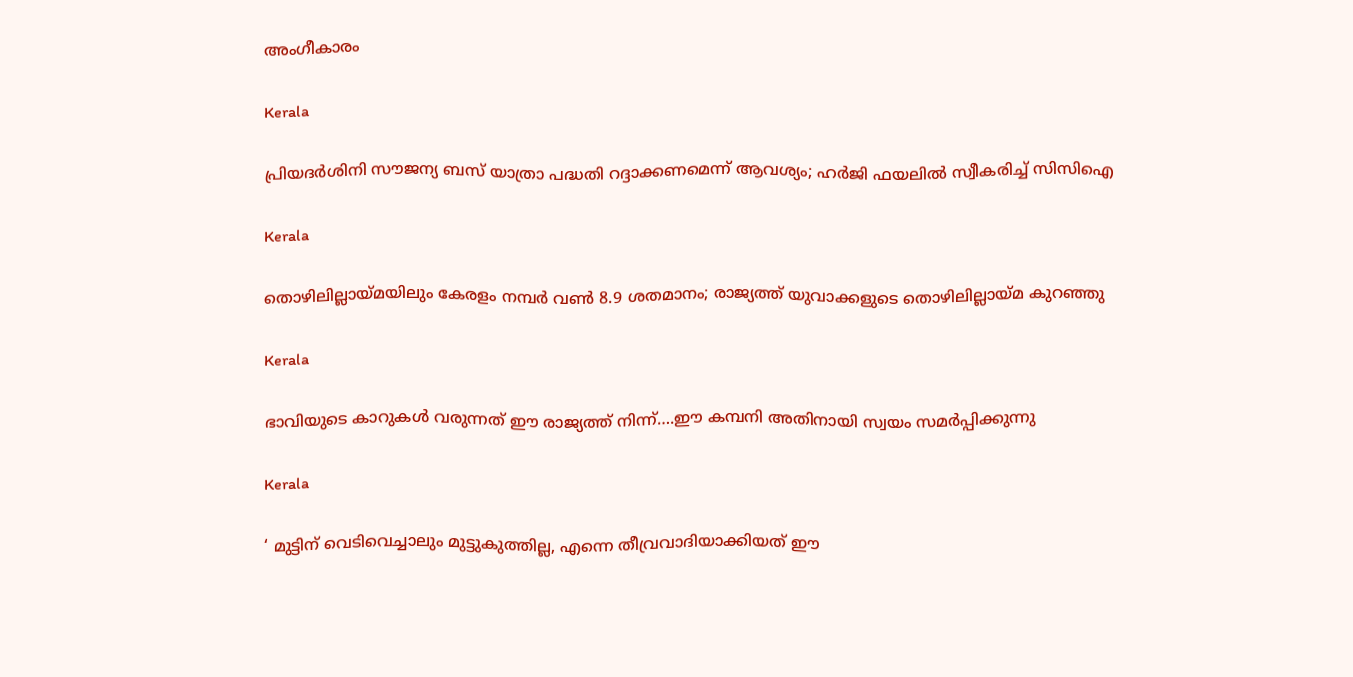അംഗീകാരം

Kerala

പ്രിയദർശിനി സൗജന്യ ബസ് യാത്രാ പദ്ധതി റദ്ദാക്കണമെന്ന് ആവശ്യം; ഹർജി ഫയലിൽ സ്വീകരിച്ച് സിസിഐ

Kerala

തൊഴിലില്ലായ്‌മയിലും കേരളം നമ്പര്‍ വണ്‍ 8.9 ശതമാനം; രാജ്യത്ത് യുവാക്കളുടെ തൊഴിലില്ലായ്‌മ കുറഞ്ഞു

Kerala

ഭാവിയുടെ കാറുകള്‍ വരുന്നത് ഈ രാജ്യത്ത് നിന്ന്….ഈ കമ്പനി അതിനായി സ്വയം സമര്‍പ്പിക്കുന്നു

Kerala

‘ മുട്ടിന് വെടിവെച്ചാലും മുട്ടുകുത്തില്ല, എന്നെ തീവ്രവാദിയാക്കിയത് ഈ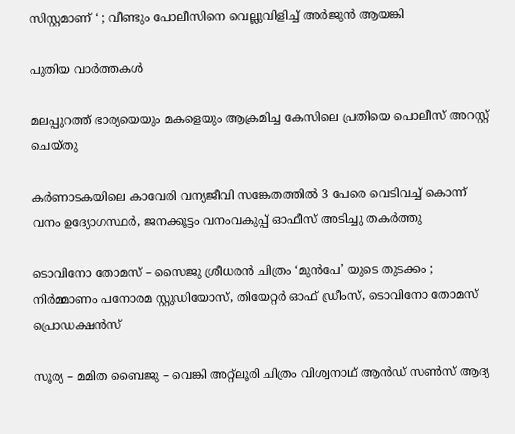സിസ്റ്റമാണ് ‘ ; വീണ്ടും പോലീസിനെ വെല്ലുവിളിച്ച് അര്‍ജുന്‍ ആയങ്കി

പുതിയ വാര്‍ത്തകള്‍

മലപ്പുറത്ത് ഭാര്യയെയും മകളെയും ആക്രമിച്ച കേസിലെ പ്രതിയെ പൊലീസ് അറസ്റ്റ് ചെയ്തു

കര്‍ണാടകയിലെ കാവേരി വന്യജീവി സങ്കേതത്തില്‍ 3 പേരെ വെടിവച്ച് കൊന്ന് വനം ഉദ്യോഗസ്ഥര്‍, ജനക്കൂട്ടം വനംവകുപ്പ് ഓഫീസ് അടിച്ചു തകര്‍ത്തു

ടൊവിനോ തോമസ് – സൈജു ശ്രീധരൻ ചിത്രം ‘മുൻപേ’ യുടെ തുടക്കം ; നിർമ്മാണം പനോരമ സ്റ്റുഡിയോസ്, തിയേറ്റർ ഓഫ് ഡ്രീംസ്, ടൊവിനോ തോമസ് പ്രൊഡക്ഷൻസ്

സൂര്യ – മമിത ബൈജു – വെങ്കി അറ്റ്ലൂരി ചിത്രം വിശ്വനാഥ് ആൻഡ് സൺസ് ആദ്യ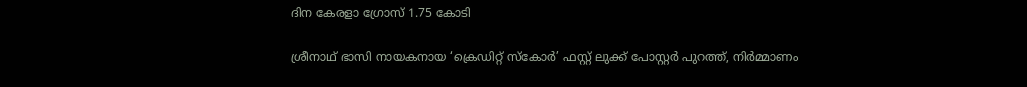ദിന കേരളാ ഗ്രോസ് 1.75 കോടി

ശ്രീനാഥ് ഭാസി നായകനായ ‘ക്രെഡിറ്റ് സ്കോർ’ ഫസ്റ്റ് ലുക്ക് പോസ്റ്റർ പുറത്ത്, നിർമ്മാണം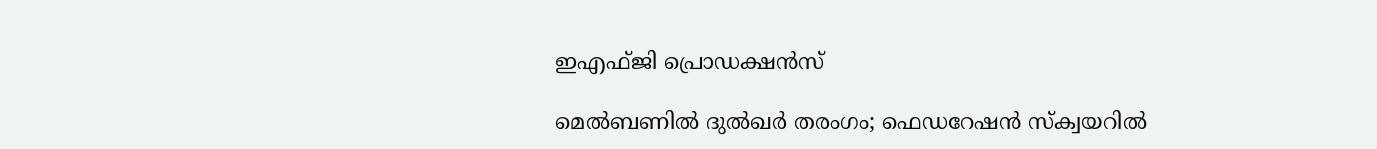ഇഎഫ്ജി പ്രൊഡക്ഷൻസ്

മെൽബണിൽ ദുൽഖർ തരംഗം; ഫെഡറേഷൻ സ്ക്വയറിൽ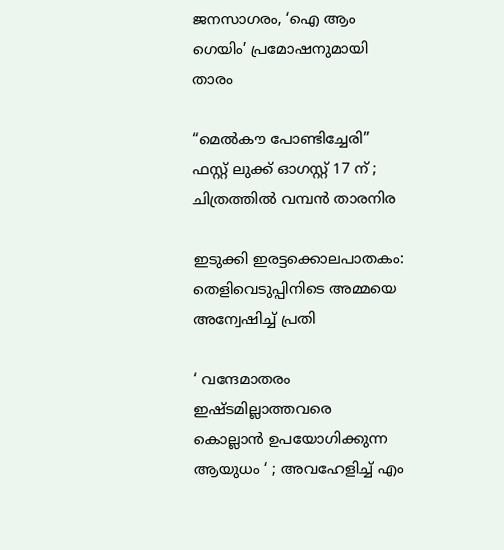ജനസാഗരം, ‘ഐ ആം ഗെയിം’ പ്രമോഷനുമായി താരം

“മെൽകൗ പോണ്ടിച്ചേരി” ഫസ്റ്റ് ലുക്ക് ഓഗസ്റ്റ് 17 ന് ; ചിത്രത്തിൽ വമ്പൻ താരനിര

ഇടുക്കി ഇരട്ടക്കൊലപാതകം: തെളിവെടുപ്പിനിടെ അമ്മയെ അന്വേഷിച്ച് പ്രതി

‘ വന്ദേമാതരം ഇഷ്ടമില്ലാത്തവരെ കൊല്ലാൻ ഉപയോഗിക്കുന്ന ആയുധം ‘ ; അവഹേളിച്ച് എം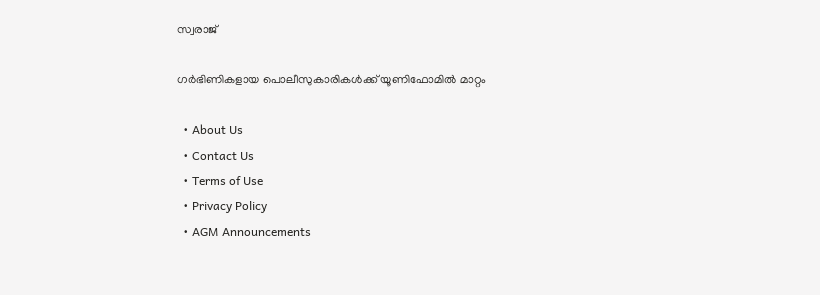സ്വരാജ്

ഗര്‍ഭിണികളായ പൊലീസുകാരികള്‍ക്ക് യൂണിഫോമില്‍ മാറ്റം

  • About Us
  • Contact Us
  • Terms of Use
  • Privacy Policy
  • AGM Announcements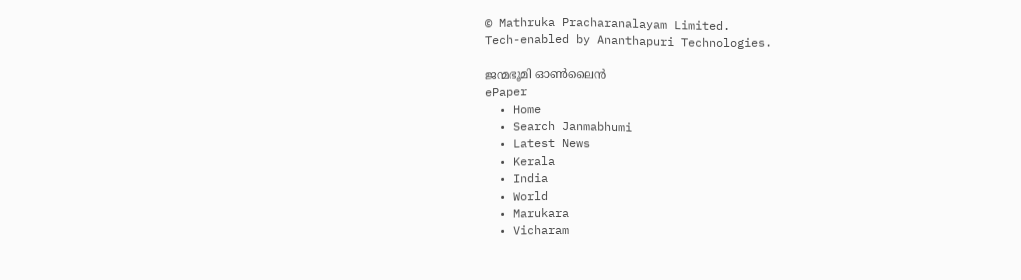© Mathruka Pracharanalayam Limited.
Tech-enabled by Ananthapuri Technologies.

ജന്മഭൂമി ഓണ്‍ലൈന്‍
ePaper
  • Home
  • Search Janmabhumi
  • Latest News
  • Kerala
  • India
  • World
  • Marukara
  • Vicharam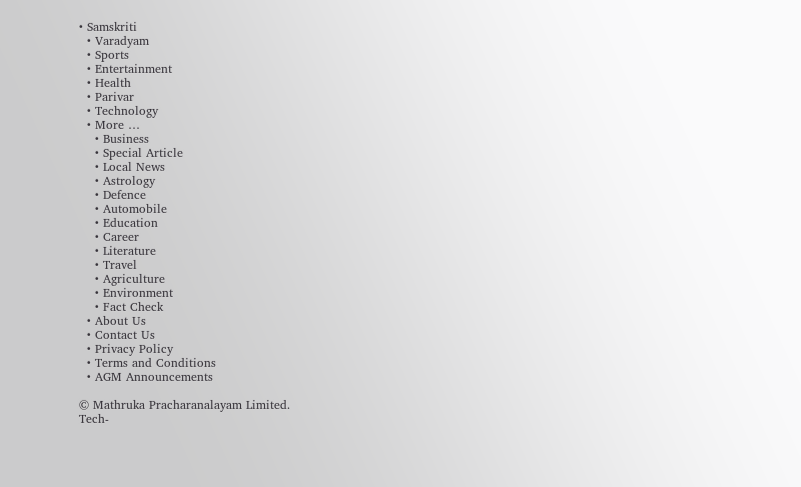• Samskriti
  • Varadyam
  • Sports
  • Entertainment
  • Health
  • Parivar
  • Technology
  • More …
    • Business
    • Special Article
    • Local News
    • Astrology
    • Defence
    • Automobile
    • Education
    • Career
    • Literature
    • Travel
    • Agriculture
    • Environment
    • Fact Check
  • About Us
  • Contact Us
  • Privacy Policy
  • Terms and Conditions
  • AGM Announcements

© Mathruka Pracharanalayam Limited.
Tech-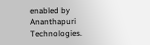enabled by Ananthapuri Technologies.